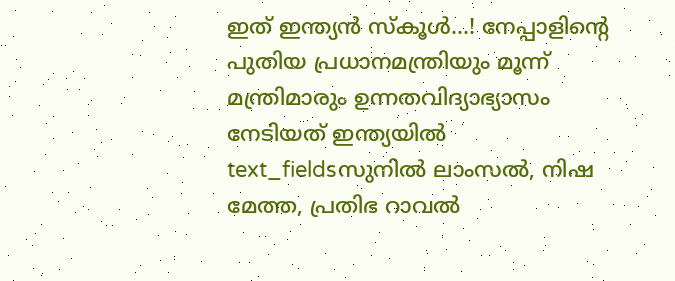ഇത് ഇന്ത്യൻ സ്കൂൾ...! നേപ്പാളിന്റെ പുതിയ പ്രധാനമന്ത്രിയും മൂന്ന് മന്ത്രിമാരും ഉന്നതവിദ്യാഭ്യാസം നേടിയത് ഇന്ത്യയിൽ
text_fieldsസുനിൽ ലാംസൽ, നിഷ മേത്ത, പ്രതിഭ റാവൽ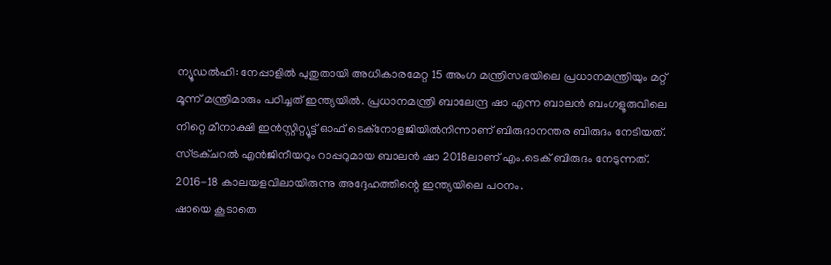ന്യൂഡൽഹി: നേപ്പാളിൽ പുതുതായി അധികാരമേറ്റ 15 അംഗ മന്ത്രിസഭയിലെ പ്രധാനമന്ത്രിയും മറ്റ് മൂന്ന് മന്ത്രിമാരും പഠിച്ചത് ഇന്ത്യയിൽ. പ്രധാനമന്ത്രി ബാലേന്ദ്ര ഷാ എന്ന ബാലൻ ബംഗളൂരുവിലെ നിറ്റെ മീനാക്ഷി ഇൻസ്റ്റിറ്റ്യൂട്ട് ഓഫ് ടെക്നോളജിയിൽനിന്നാണ് ബിരുദാനന്തര ബിരുദം നേടിയത്. സ്ട്രക്ചറൽ എൻജിനീയറും റാപ്പറുമായ ബാലൻ ഷാ 2018ലാണ് എം.ടെക് ബിരുദം നേടുന്നത്. 2016-18 കാലയളവിലായിരുന്നു അദ്ദേഹത്തിന്റെ ഇന്ത്യയിലെ പഠനം.
ഷായെ കൂടാതെ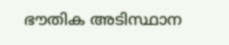ഭൗതിക അടിസ്ഥാന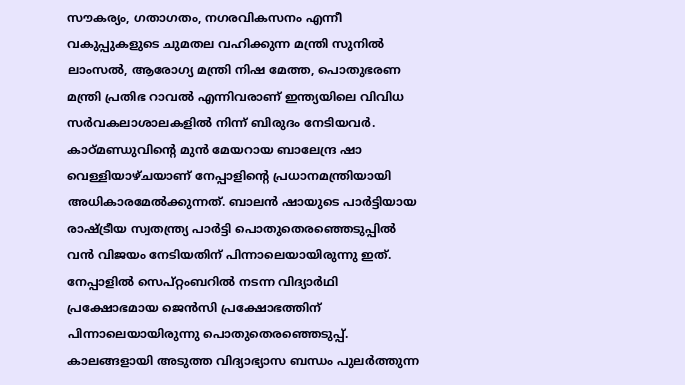സൗകര്യം, ഗതാഗതം, നഗരവികസനം എന്നീ വകുപ്പുകളുടെ ചുമതല വഹിക്കുന്ന മന്ത്രി സുനിൽ ലാംസൽ, ആരോഗ്യ മന്ത്രി നിഷ മേത്ത, പൊതുഭരണ മന്ത്രി പ്രതിഭ റാവൽ എന്നിവരാണ് ഇന്ത്യയിലെ വിവിധ സർവകലാശാലകളിൽ നിന്ന് ബിരുദം നേടിയവർ.
കാഠ്മണ്ഡുവിന്റെ മുൻ മേയറായ ബാലേന്ദ്ര ഷാ വെള്ളിയാഴ്ചയാണ് നേപ്പാളിന്റെ പ്രധാനമന്ത്രിയായി അധികാരമേൽക്കുന്നത്. ബാലൻ ഷായുടെ പാർട്ടിയായ രാഷ്ട്രീയ സ്വതന്ത്ര്യ പാർട്ടി പൊതുതെരഞ്ഞെടുപ്പിൽ വൻ വിജയം നേടിയതിന് പിന്നാലെയായിരുന്നു ഇത്. നേപ്പാളിൽ സെപ്റ്റംബറിൽ നടന്ന വിദ്യാർഥി പ്രക്ഷോഭമായ ജെൻസി പ്രക്ഷോഭത്തിന് പിന്നാലെയായിരുന്നു പൊതുതെരഞ്ഞെടുപ്പ്.
കാലങ്ങളായി അടുത്ത വിദ്യാഭ്യാസ ബന്ധം പുലർത്തുന്ന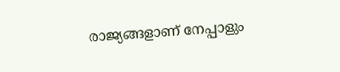രാജ്യങ്ങളാണ് നേപ്പാളും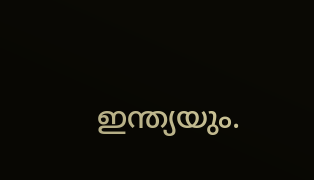ഇന്ത്യയും.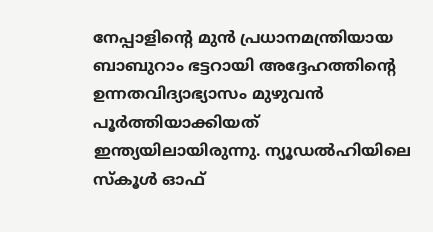നേപ്പാളിന്റെ മുൻ പ്രധാനമന്ത്രിയായ ബാബുറാം ഭട്ടറായി അദ്ദേഹത്തിന്റെ ഉന്നതവിദ്യാഭ്യാസം മുഴുവൻ പൂർത്തിയാക്കിയത് ഇന്ത്യയിലായിരുന്നു. ന്യൂഡൽഹിയിലെ സ്കൂൾ ഓഫ്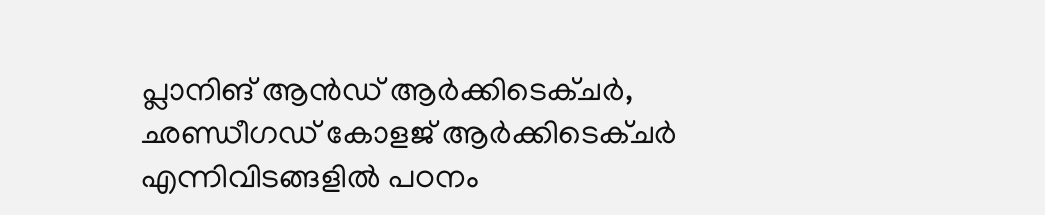പ്ലാനിങ് ആൻഡ് ആർക്കിടെക്ചർ, ഛണ്ഡീഗഡ് കോളജ് ആർക്കിടെക്ചർ എന്നിവിടങ്ങളിൽ പഠനം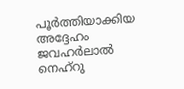പൂർത്തിയാക്കിയ അദ്ദേഹം ജവഹർലാൽ നെഹ്റു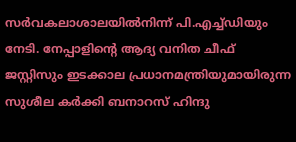സർവകലാശാലയിൽനിന്ന് പി.എച്ച്ഡിയും നേടി. നേപ്പാളിന്റെ ആദ്യ വനിത ചീഫ് ജസ്റ്റിസും ഇടക്കാല പ്രധാനമന്ത്രിയുമായിരുന്ന സുശീല കർക്കി ബനാറസ് ഹിന്ദു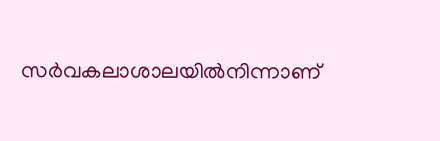സർവകലാശാലയിൽനിന്നാണ്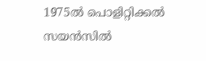1975ൽ പൊളിറ്റിക്കൽ സയൻസിൽ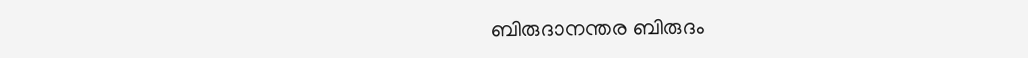ബിരുദാനന്തര ബിരുദം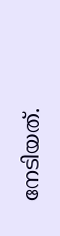നേടിയത്.